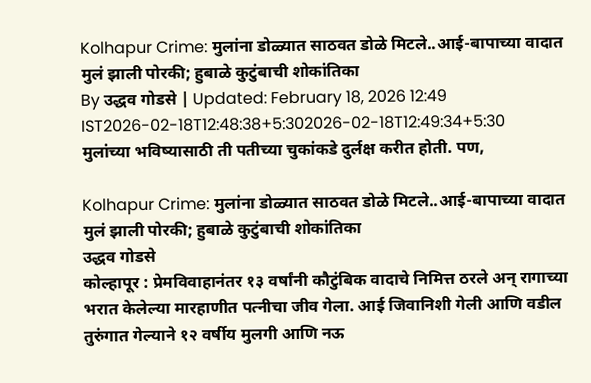Kolhapur Crime: मुलांना डोळ्यात साठवत डोळे मिटले..आई-बापाच्या वादात मुलं झाली पोरकी; हुबाळे कुटुंबाची शोकांतिका
By उद्धव गोडसे | Updated: February 18, 2026 12:49 IST2026-02-18T12:48:38+5:302026-02-18T12:49:34+5:30
मुलांच्या भविष्यासाठी ती पतीच्या चुकांकडे दुर्लक्ष करीत होती. पण,

Kolhapur Crime: मुलांना डोळ्यात साठवत डोळे मिटले..आई-बापाच्या वादात मुलं झाली पोरकी; हुबाळे कुटुंबाची शोकांतिका
उद्धव गोडसे
कोल्हापूर : प्रेमविवाहानंतर १३ वर्षांनी कौटुंबिक वादाचे निमित्त ठरले अन् रागाच्या भरात केलेल्या मारहाणीत पत्नीचा जीव गेला. आई जिवानिशी गेली आणि वडील तुरुंगात गेल्याने १२ वर्षीय मुलगी आणि नऊ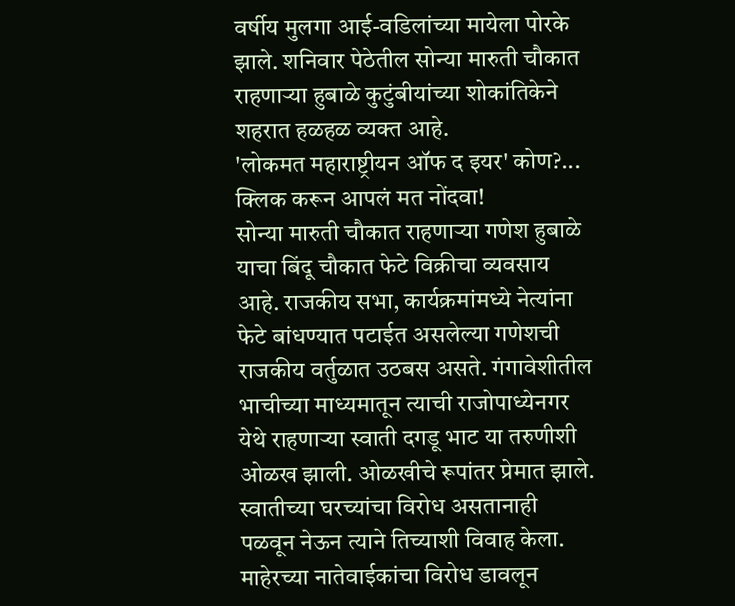वर्षीय मुलगा आई-वडिलांच्या मायेला पोरके झाले. शनिवार पेठेतील सोन्या मारुती चौकात राहणाऱ्या हुबाळे कुटुंबीयांच्या शोकांतिकेने शहरात हळहळ व्यक्त आहे.
'लोकमत महाराष्ट्रीयन ऑफ द इयर' कोण?... क्लिक करून आपलं मत नोंदवा!
सोन्या मारुती चौकात राहणाऱ्या गणेश हुबाळे याचा बिंदू चौकात फेटे विक्रीचा व्यवसाय आहे. राजकीय सभा, कार्यक्रमांमध्ये नेत्यांना फेटे बांधण्यात पटाईत असलेल्या गणेशची राजकीय वर्तुळात उठबस असते. गंगावेशीतील भाचीच्या माध्यमातून त्याची राजोपाध्येनगर येथे राहणाऱ्या स्वाती दगडू भाट या तरुणीशी ओळख झाली. ओळखीचे रूपांतर प्रेमात झाले. स्वातीच्या घरच्यांचा विरोध असतानाही पळवून नेऊन त्याने तिच्याशी विवाह केला. माहेरच्या नातेवाईकांचा विरोध डावलून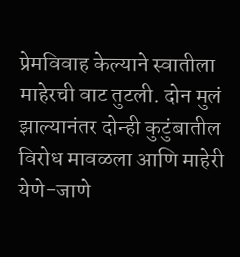प्रेमविवाह केल्याने स्वातीला माहेरची वाट तुटली. दोन मुलं झाल्यानंतर दोन्ही कुटुंबातील विरोध मावळला आणि माहेरी येणे-जाणे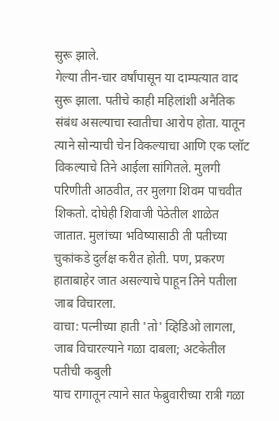सुरू झाले.
गेल्या तीन-चार वर्षांपासून या दाम्पत्यात वाद सुरू झाला. पतीचे काही महिलांशी अनैतिक संबंध असल्याचा स्वातीचा आरोप होता. यातून त्याने सोन्याची चेन विकल्याचा आणि एक प्लॉट विकल्याचे तिने आईला सांगितले. मुलगी परिणीती आठवीत, तर मुलगा शिवम पाचवीत शिकतो. दोघेही शिवाजी पेठेतील शाळेत जातात. मुलांच्या भविष्यासाठी ती पतीच्या चुकांकडे दुर्लक्ष करीत होती. पण, प्रकरण हाताबाहेर जात असल्याचे पाहून तिने पतीला जाब विचारला.
वाचा: पत्नीच्या हाती 'तो' व्हिडिओ लागला, जाब विचारल्याने गळा दाबला; अटकेतील पतीची कबुली
याच रागातून त्याने सात फेब्रुवारीच्या रात्री गळा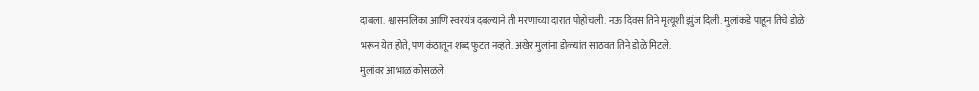दाबला. श्वासनलिका आणि स्वरयंत्र दबल्याने ती मरणाच्या दारात पोहोचली. नऊ दिवस तिने मृत्यूशी झुंज दिली. मुलांकडे पाहून तिचे डोळे भरून येत होते, पण कंठातून शब्द फुटत नव्हते. अखेर मुलांना डोळ्यांत साठवत तिने डोळे मिटले.
मुलांवर आभाळ कोसळले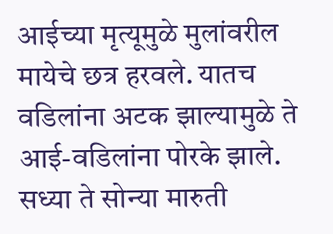आईच्या मृत्यूमुळे मुलांवरील मायेचे छत्र हरवले. यातच वडिलांना अटक झाल्यामुळे ते आई-वडिलांना पोरके झाले. सध्या ते सोन्या मारुती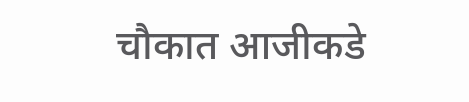चौकात आजीकडे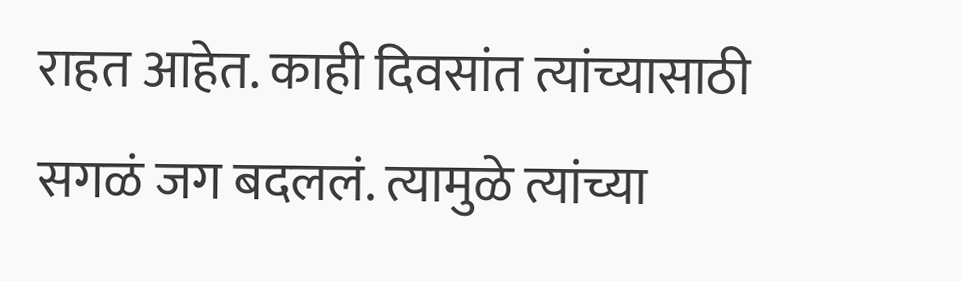राहत आहेत. काही दिवसांत त्यांच्यासाठी सगळं जग बदललं. त्यामुळे त्यांच्या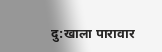दु:खाला पारावार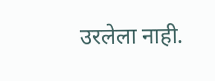उरलेला नाही.